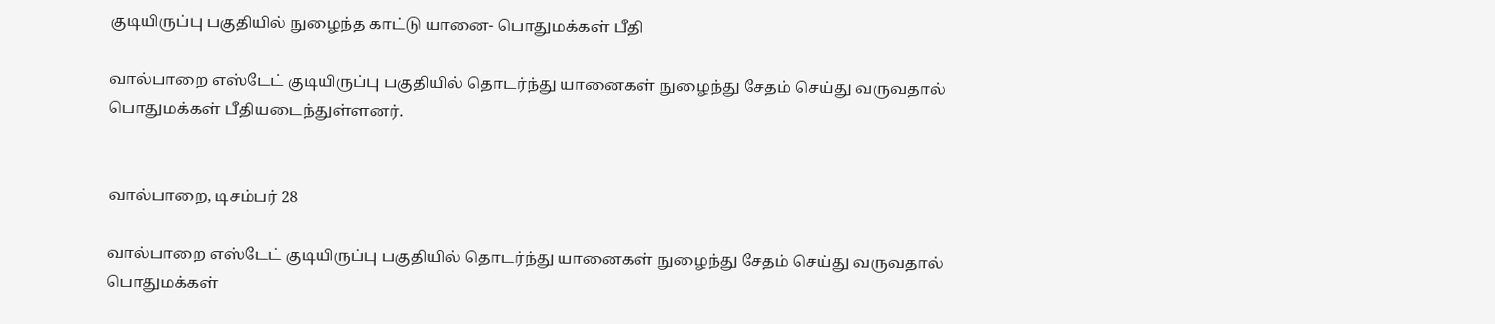குடியிருப்பு பகுதியில் நுழைந்த காட்டு யானை- பொதுமக்கள் பீதி

வால்பாறை எஸ்டேட் குடியிருப்பு பகுதியில் தொடர்ந்து யானைகள் நுழைந்து சேதம் செய்து வருவதால் பொதுமக்கள் பீதியடைந்துள்ளனர்.


வால்பாறை, டிசம்பர் 28

வால்பாறை எஸ்டேட் குடியிருப்பு பகுதியில் தொடர்ந்து யானைகள் நுழைந்து சேதம் செய்து வருவதால் பொதுமக்கள்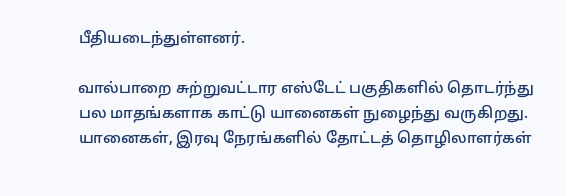பீதியடைந்துள்ளனர்.

வால்பாறை சுற்றுவட்டார எஸ்டேட் பகுதிகளில் தொடர்ந்து பல மாதங்களாக காட்டு யானைகள் நுழைந்து வருகிறது. யானைகள், இரவு நேரங்களில் தோட்டத் தொழிலாளர்கள்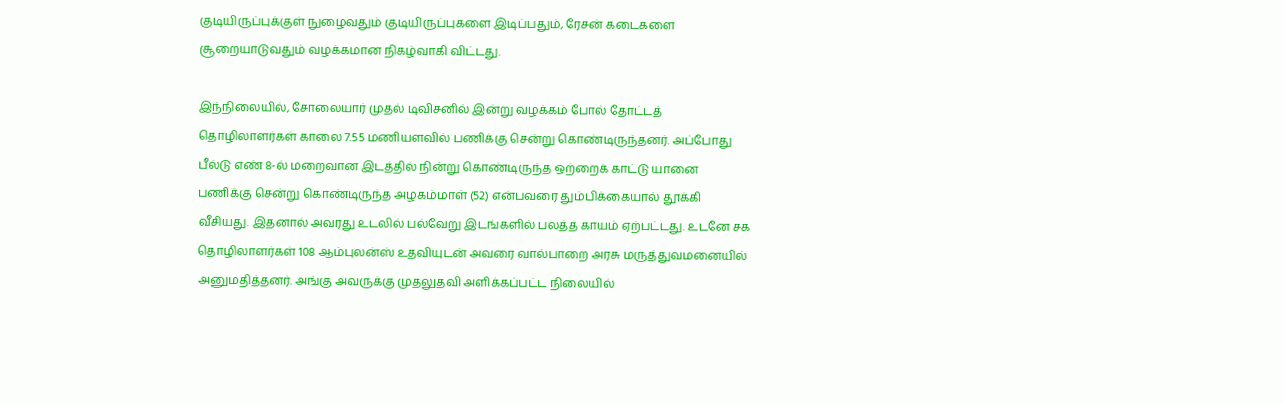குடியிருப்புக்குள் நுழைவதும் குடியிருப்புகளை இடிப்பதும், ரேசன் கடைகளை சூறையாடுவதும் வழக்கமான நிகழ்வாகி விட்டது.

இந்நிலையில், சோலையார் முதல் டிவிசனில் இன்று வழக்கம் போல் தோட்டத் தொழிலாளர்கள் காலை 7.55 மணியளவில் பணிக்கு சென்று கொண்டிருந்தனர். அப்போது பீல்டு எண் 8-ல் மறைவான இடத்தில் நின்று கொண்டிருந்த ஒற்றைக் காட்டு யானை பணிக்கு சென்று கொண்டிருந்த அழகம்மாள் (52) என்பவரை தும்பிக்கையால் தூக்கி வீசியது. இதனால் அவரது உடலில் பல்வேறு இடங்களில் பலத்த காயம் ஏற்பட்டது. உடனே சக தொழிலாளர்கள் 108 ஆம்புலன்ஸ் உதவியுடன் அவரை வால்பாறை அரசு மருத்துவமனையில் அனுமதித்தனர். அங்கு அவருக்கு முதலுதவி அளிக்கப்பட்ட நிலையில்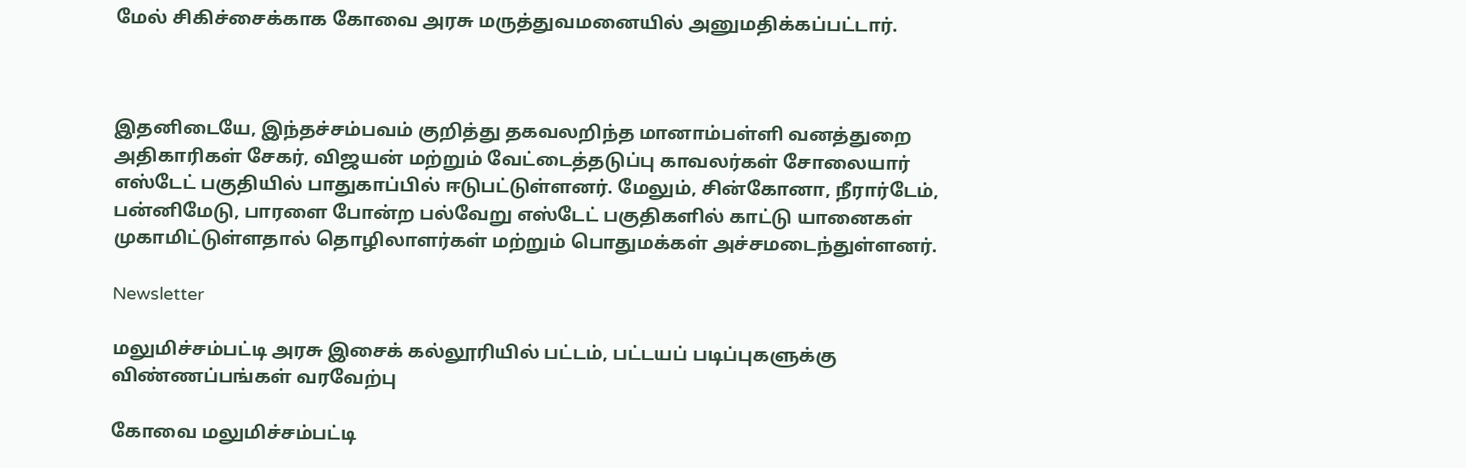மேல் சிகிச்சைக்காக கோவை அரசு மருத்துவமனையில் அனுமதிக்கப்பட்டார்.



இதனிடையே, இந்தச்சம்பவம் குறித்து தகவலறிந்த மானாம்பள்ளி வனத்துறை அதிகாரிகள் சேகர், விஜயன் மற்றும் வேட்டைத்தடுப்பு காவலர்கள் சோலையார் எஸ்டேட் பகுதியில் பாதுகாப்பில் ஈடுபட்டுள்ளனர். மேலும், சின்கோனா, நீரார்டேம், பன்னிமேடு, பாரளை போன்ற பல்வேறு எஸ்டேட் பகுதிகளில் காட்டு யானைகள் முகாமிட்டுள்ளதால் தொழிலாளர்கள் மற்றும் பொதுமக்கள் அச்சமடைந்துள்ளனர்.

Newsletter

மலுமிச்சம்பட்டி அரசு இசைக் கல்லூரியில் பட்டம், பட்டயப் படிப்புகளுக்கு விண்ணப்பங்கள் வரவேற்பு

கோவை மலுமிச்சம்பட்டி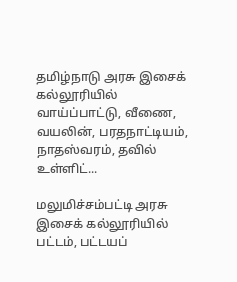தமிழ்நாடு அரசு இசைக் கல்லூரியில் வாய்ப்பாட்டு, வீணை, வயலின், பரதநாட்டியம், நாதஸ்வரம், தவில் உள்ளிட்...

மலுமிச்சம்பட்டி அரசு இசைக் கல்லூரியில் பட்டம், பட்டயப்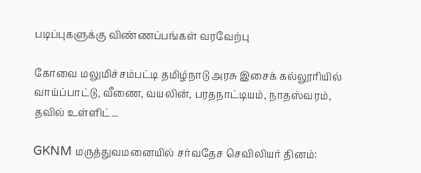படிப்புகளுக்கு விண்ணப்பங்கள் வரவேற்பு

கோவை மலுமிச்சம்பட்டி தமிழ்நாடு அரசு இசைக் கல்லூரியில் வாய்ப்பாட்டு, வீணை, வயலின், பரதநாட்டியம், நாதஸ்வரம், தவில் உள்ளிட்...

GKNM மருத்துவமனையில் சர்வதேச செவிலியர் தினம்: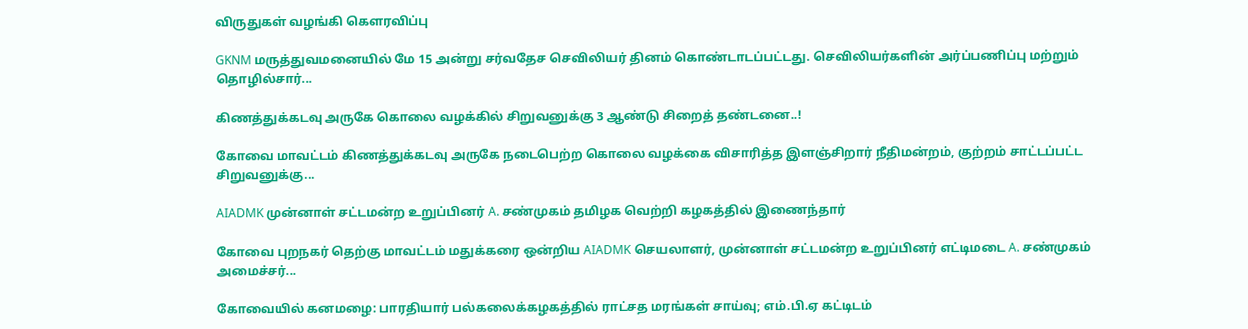விருதுகள் வழங்கி கௌரவிப்பு

GKNM மருத்துவமனையில் மே 15 அன்று சர்வதேச செவிலியர் தினம் கொண்டாடப்பட்டது. செவிலியர்களின் அர்ப்பணிப்பு மற்றும் தொழில்சார்...

கிணத்துக்கடவு அருகே கொலை வழக்கில் சிறுவனுக்கு 3 ஆண்டு சிறைத் தண்டனை..!

கோவை மாவட்டம் கிணத்துக்கடவு அருகே நடைபெற்ற கொலை வழக்கை விசாரித்த இளஞ்சிறார் நீதிமன்றம், குற்றம் சாட்டப்பட்ட சிறுவனுக்கு...

AIADMK முன்னாள் சட்டமன்ற உறுப்பினர் A. சண்முகம் தமிழக வெற்றி கழகத்தில் இணைந்தார்

கோவை புறநகர் தெற்கு மாவட்டம் மதுக்கரை ஒன்றிய AIADMK செயலாளர், முன்னாள் சட்டமன்ற உறுப்பினர் எட்டிமடை A. சண்முகம் அமைச்சர்...

கோவையில் கனமழை: பாரதியார் பல்கலைக்கழகத்தில் ராட்சத மரங்கள் சாய்வு; எம்.பி.ஏ கட்டிடம்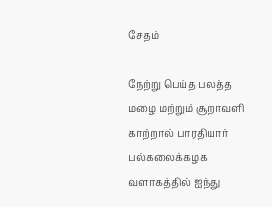சேதம்

நேற்று பெய்த பலத்த மழை மற்றும் சூறாவளி காற்றால் பாரதியார் பல்கலைக்கழக வளாகத்தில் ஐந்து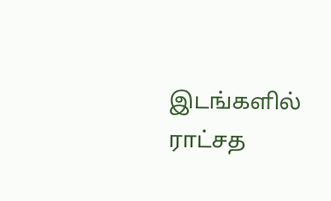இடங்களில் ராட்சத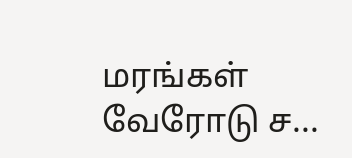மரங்கள் வேரோடு ச...